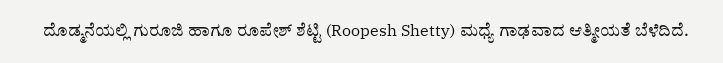ದೊಡ್ಮನೆಯಲ್ಲಿ ಗುರೂಜಿ ಹಾಗೂ ರೂಪೇಶ್ ಶೆಟ್ಟಿ (Roopesh Shetty) ಮಧ್ಯೆ ಗಾಢವಾದ ಆತ್ಮೀಯತೆ ಬೆಳೆದಿದೆ.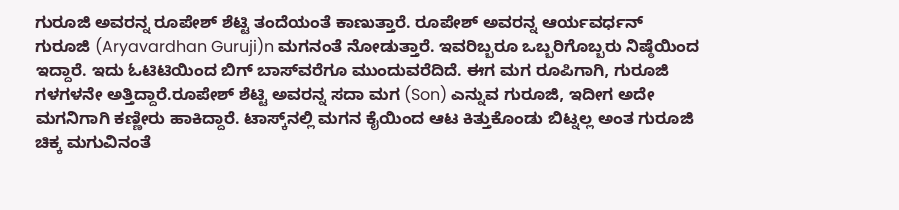ಗುರೂಜಿ ಅವರನ್ನ ರೂಪೇಶ್ ಶೆಟ್ಟಿ ತಂದೆಯಂತೆ ಕಾಣುತ್ತಾರೆ. ರೂಪೇಶ್ ಅವರನ್ನ ಆರ್ಯವರ್ಧನ್ ಗುರೂಜಿ (Aryavardhan Guruji)n ಮಗನಂತೆ ನೋಡುತ್ತಾರೆ. ಇವರಿಬ್ಬರೂ ಒಬ್ಬರಿಗೊಬ್ಬರು ನಿಷ್ಠೆಯಿಂದ ಇದ್ದಾರೆ. ಇದು ಓಟಿಟಿಯಿಂದ ಬಿಗ್ ಬಾಸ್‌ವರೆಗೂ ಮುಂದುವರೆದಿದೆ. ಈಗ ಮಗ ರೂಪಿಗಾಗಿ, ಗುರೂಜಿ ಗಳಗಳನೇ ಅತ್ತಿದ್ದಾರೆ.ರೂಪೇಶ್ ಶೆಟ್ಟಿ ಅವರನ್ನ ಸದಾ ಮಗ (Son) ಎನ್ನುವ ಗುರೂಜಿ, ಇದೀಗ ಅದೇ ಮಗನಿಗಾಗಿ ಕಣ್ಣೀರು ಹಾಕಿದ್ದಾರೆ. ಟಾಸ್ಕ್‌ನಲ್ಲಿ ಮಗನ ಕೈಯಿಂದ ಆಟ ಕಿತ್ತುಕೊಂಡು ಬಿಟ್ನಲ್ಲ ಅಂತ ಗುರೂಜಿ ಚಿಕ್ಕ ಮಗುವಿನಂತೆ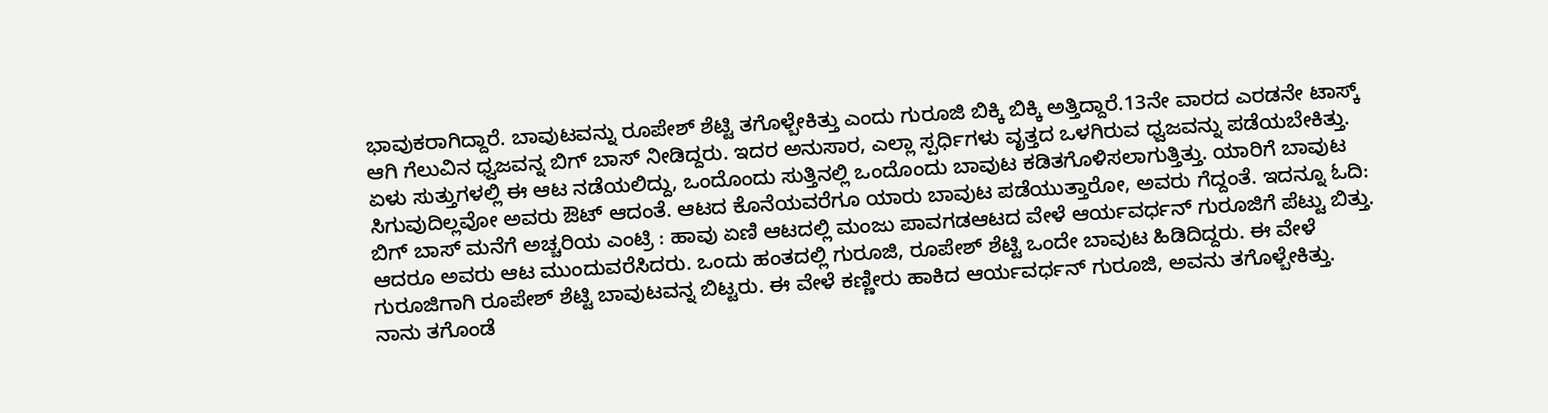ಭಾವುಕರಾಗಿದ್ದಾರೆ. ಬಾವುಟವನ್ನು ರೂಪೇಶ್ ಶೆಟ್ಟಿ ತಗೊಳ್ಬೇಕಿತ್ತು ಎಂದು ಗುರೂಜಿ ಬಿಕ್ಕಿ ಬಿಕ್ಕಿ ಅತ್ತಿದ್ದಾರೆ.13ನೇ ವಾರದ ಎರಡನೇ ಟಾಸ್ಕ್ ಆಗಿ ಗೆಲುವಿನ ಧ್ವಜವನ್ನ ಬಿಗ್ ಬಾಸ್ ನೀಡಿದ್ದರು. ಇದರ ಅನುಸಾರ, ಎಲ್ಲಾ ಸ್ಪರ್ಧಿಗಳು ವೃತ್ತದ ಒಳಗಿರುವ ಧ್ವಜವನ್ನು ಪಡೆಯಬೇಕಿತ್ತು. ಏಳು ಸುತ್ತುಗಳಲ್ಲಿ ಈ ಆಟ ನಡೆಯಲಿದ್ದು, ಒಂದೊಂದು ಸುತ್ತಿನಲ್ಲಿ ಒಂದೊಂದು ಬಾವುಟ ಕಡಿತಗೊಳಿಸಲಾಗುತ್ತಿತ್ತು. ಯಾರಿಗೆ ಬಾವುಟ ಸಿಗುವುದಿಲ್ಲವೋ ಅವರು ಔಟ್ ಆದಂತೆ. ಆಟದ ಕೊನೆಯವರೆಗೂ ಯಾರು ಬಾವುಟ ಪಡೆಯುತ್ತಾರೋ, ಅವರು ಗೆದ್ದಂತೆ. ಇದನ್ನೂ ಓದಿ: ಬಿಗ್ ಬಾಸ್ ಮನೆಗೆ ಅಚ್ಚರಿಯ ಎಂಟ್ರಿ : ಹಾವು ಏಣಿ ಆಟದಲ್ಲಿ ಮಂಜು ಪಾವಗಡಆಟದ ವೇಳೆ ಆರ್ಯವರ್ಧನ್ ಗುರೂಜಿಗೆ ಪೆಟ್ಟು ಬಿತ್ತು. ಆದರೂ ಅವರು ಆಟ ಮುಂದುವರೆಸಿದರು. ಒಂದು ಹಂತದಲ್ಲಿ ಗುರೂಜಿ, ರೂಪೇಶ್ ಶೆಟ್ಟಿ ಒಂದೇ ಬಾವುಟ ಹಿಡಿದಿದ್ದರು. ಈ ವೇಳೆ ಗುರೂಜಿಗಾಗಿ ರೂಪೇಶ್ ಶೆಟ್ಟಿ ಬಾವುಟವನ್ನ ಬಿಟ್ಟರು. ಈ ವೇಳೆ ಕಣ್ಣೀರು ಹಾಕಿದ ಆರ್ಯವರ್ಧನ್ ಗುರೂಜಿ, ಅವನು ತಗೊಳ್ಬೇಕಿತ್ತು. ನಾನು ತಗೊಂಡೆ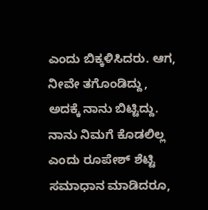ಎಂದು ಬಿಕ್ಕಳಿಸಿದರು. ಆಗ, ನೀವೇ ತಗೊಂಡಿದ್ದು, ಅದಕ್ಕೆ ನಾನು ಬಿಟ್ಟಿದ್ದು. ನಾನು ನಿಮಗೆ ಕೊಡಲಿಲ್ಲ ಎಂದು ರೂಪೇಶ್ ಶೆಟ್ಟಿ ಸಮಾಧಾನ ಮಾಡಿದರೂ,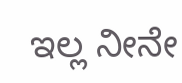ಇಲ್ಲ ನೀನೇ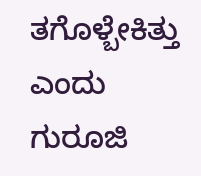ತಗೊಳ್ಬೇಕಿತ್ತು ಎಂದು ಗುರೂಜಿ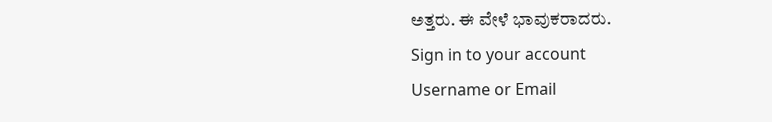ಅತ್ತರು. ಈ ವೇಳೆ ಭಾವುಕರಾದರು.
Sign in to your account
Username or Email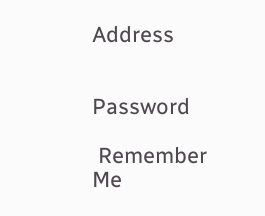Address


Password

 Remember Me